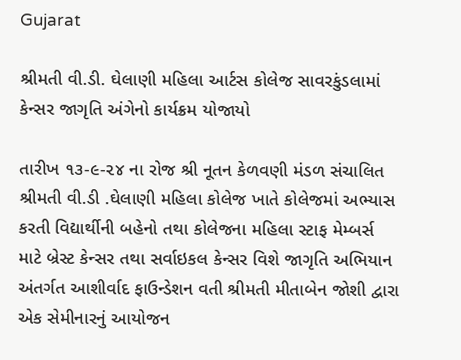Gujarat

શ્રીમતી વી.ડી. ઘેલાણી મહિલા આર્ટસ કોલેજ સાવરકુંડલામાં કેન્સર જાગૃતિ અંગેનો કાર્યક્રમ યોજાયો

તારીખ ૧૩-૯-૨૪ ના રોજ શ્રી નૂતન કેળવણી મંડળ સંચાલિત શ્રીમતી વી.ડી .ઘેલાણી મહિલા કોલેજ ખાતે કોલેજમાં અભ્યાસ કરતી વિદ્યાર્થીની બહેનો તથા કોલેજના મહિલા સ્ટાફ મેમ્બર્સ માટે બ્રેસ્ટ કેન્સર તથા સર્વાઇકલ કેન્સર વિશે જાગૃતિ અભિયાન અંતર્ગત આશીર્વાદ ફાઉન્ડેશન વતી શ્રીમતી મીતાબેન જોશી દ્વારા એક સેમીનારનું આયોજન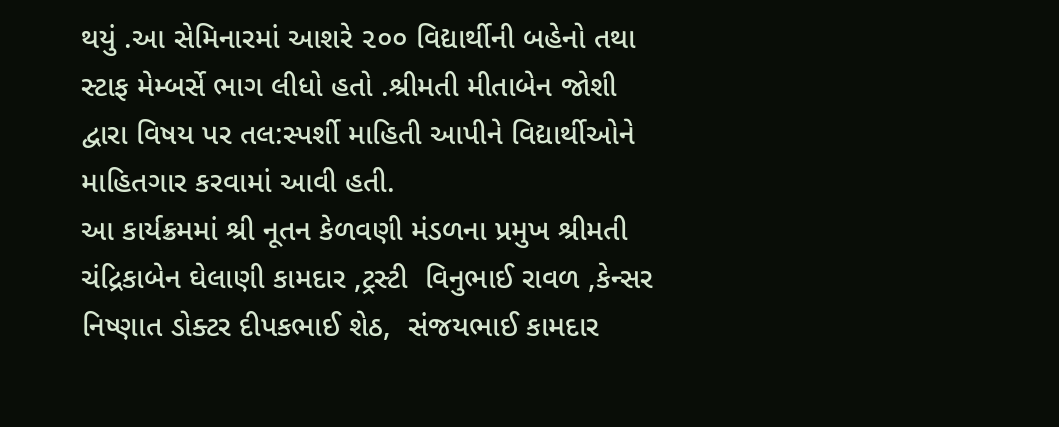થયું .આ સેમિનારમાં આશરે ૨૦૦ વિદ્યાર્થીની બહેનો તથા સ્ટાફ મેમ્બર્સે ભાગ લીધો હતો .શ્રીમતી મીતાબેન જોશી દ્વારા વિષય પર તલ:સ્પર્શી માહિતી આપીને વિદ્યાર્થીઓને માહિતગાર કરવામાં આવી હતી.
આ કાર્યક્રમમાં શ્રી નૂતન કેળવણી મંડળના પ્રમુખ શ્રીમતી ચંદ્રિકાબેન ઘેલાણી કામદાર ,ટ્રસ્ટી  વિનુભાઈ રાવળ ,કેન્સર નિષ્ણાત ડોક્ટર દીપકભાઈ શેઠ,  સંજયભાઈ કામદાર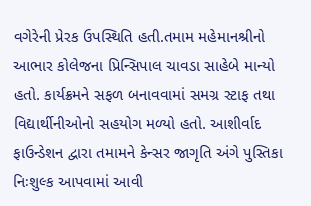વગેરેની પ્રેરક ઉપસ્થિતિ હતી.તમામ મહેમાનશ્રીનો  આભાર કોલેજના પ્રિન્સિપાલ ચાવડા સાહેબે માન્યો હતો. કાર્યક્રમને સફળ બનાવવામાં સમગ્ર સ્ટાફ તથા વિદ્યાર્થીનીઓનો સહયોગ મળ્યો હતો. આશીર્વાદ ફાઉન્ડેશન દ્વારા તમામને કેન્સર જાગૃતિ અંગે પુસ્તિકા નિઃશુલ્ક આપવામાં આવી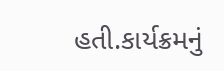હતી.કાર્યક્રમનું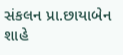સંકલન પ્રા.છાયાબેન શાહે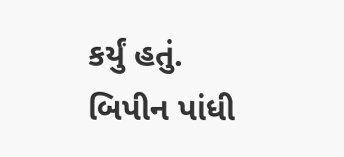કર્યું હતું.
બિપીન પાંધી